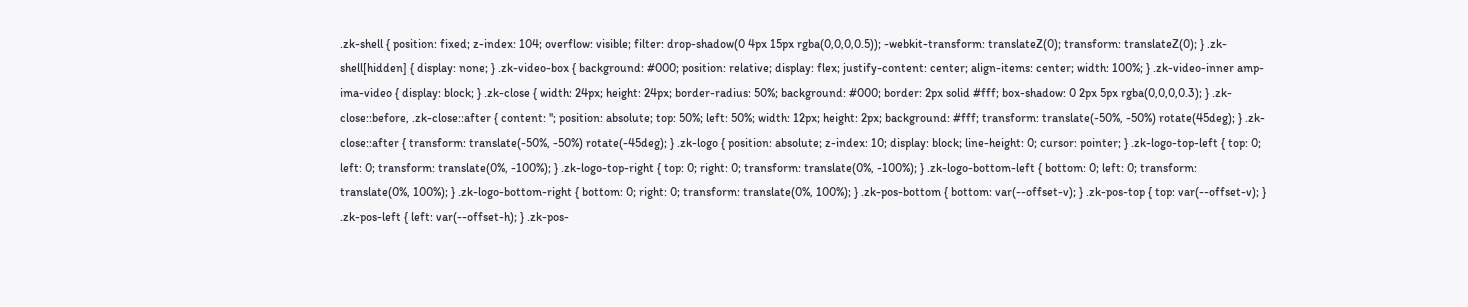.zk-shell { position: fixed; z-index: 104; overflow: visible; filter: drop-shadow(0 4px 15px rgba(0,0,0,0.5)); -webkit-transform: translateZ(0); transform: translateZ(0); } .zk-shell[hidden] { display: none; } .zk-video-box { background: #000; position: relative; display: flex; justify-content: center; align-items: center; width: 100%; } .zk-video-inner amp-ima-video { display: block; } .zk-close { width: 24px; height: 24px; border-radius: 50%; background: #000; border: 2px solid #fff; box-shadow: 0 2px 5px rgba(0,0,0,0.3); } .zk-close::before, .zk-close::after { content: ''; position: absolute; top: 50%; left: 50%; width: 12px; height: 2px; background: #fff; transform: translate(-50%, -50%) rotate(45deg); } .zk-close::after { transform: translate(-50%, -50%) rotate(-45deg); } .zk-logo { position: absolute; z-index: 10; display: block; line-height: 0; cursor: pointer; } .zk-logo-top-left { top: 0; left: 0; transform: translate(0%, -100%); } .zk-logo-top-right { top: 0; right: 0; transform: translate(0%, -100%); } .zk-logo-bottom-left { bottom: 0; left: 0; transform: translate(0%, 100%); } .zk-logo-bottom-right { bottom: 0; right: 0; transform: translate(0%, 100%); } .zk-pos-bottom { bottom: var(--offset-v); } .zk-pos-top { top: var(--offset-v); } .zk-pos-left { left: var(--offset-h); } .zk-pos-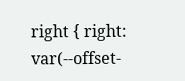right { right: var(--offset-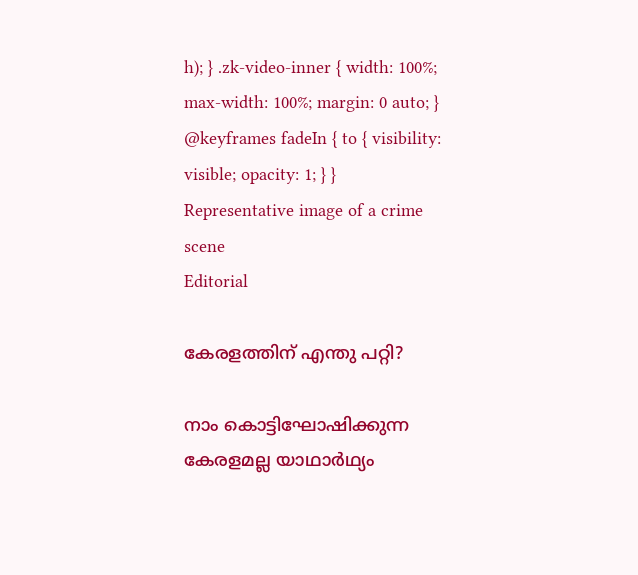h); } .zk-video-inner { width: 100%; max-width: 100%; margin: 0 auto; } @keyframes fadeIn { to { visibility: visible; opacity: 1; } }
Representative image of a crime scene
Editorial

കേരളത്തിന് എന്തു പറ്റി?

നാം കൊട്ടിഘോഷിക്കുന്ന കേരളമല്ല യാഥാർഥ്യം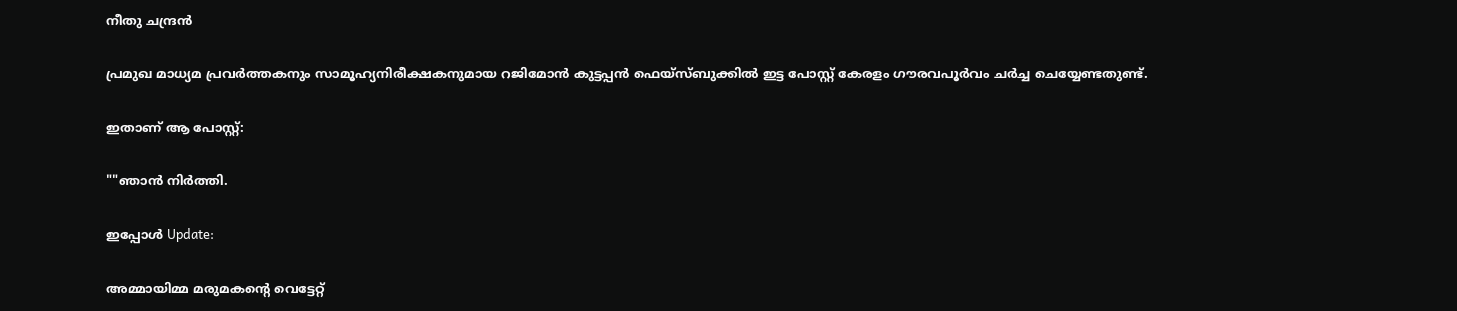നീതു ചന്ദ്രൻ

പ്രമുഖ മാധ്യമ പ്രവർത്തകനും സാമൂഹ്യനിരീക്ഷകനുമായ റജിമോൻ കുട്ടപ്പൻ ഫെയ്സ്ബുക്കിൽ ഇട്ട പോസ്റ്റ് കേരളം ഗൗരവപൂർവം ചർച്ച ചെയ്യേണ്ടതുണ്ട്.

ഇതാണ് ആ പോസ്റ്റ്:

""ഞാൻ നിർത്തി.

ഇപ്പോൾ Update:

അമ്മായിമ്മ മരുമകന്‍റെ വെട്ടേറ്റ്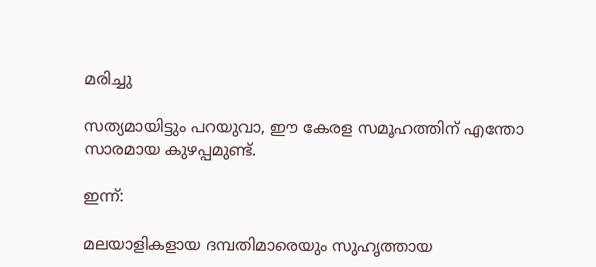മരിച്ചു

സത്യമായിട്ടും പറയുവാ, ഈ കേരള സമൂഹത്തിന് എന്തോ സാരമായ കുഴപ്പമുണ്ട്.

ഇന്ന്:

മലയാളികളായ ദമ്പതിമാരെയും സുഹൃത്തായ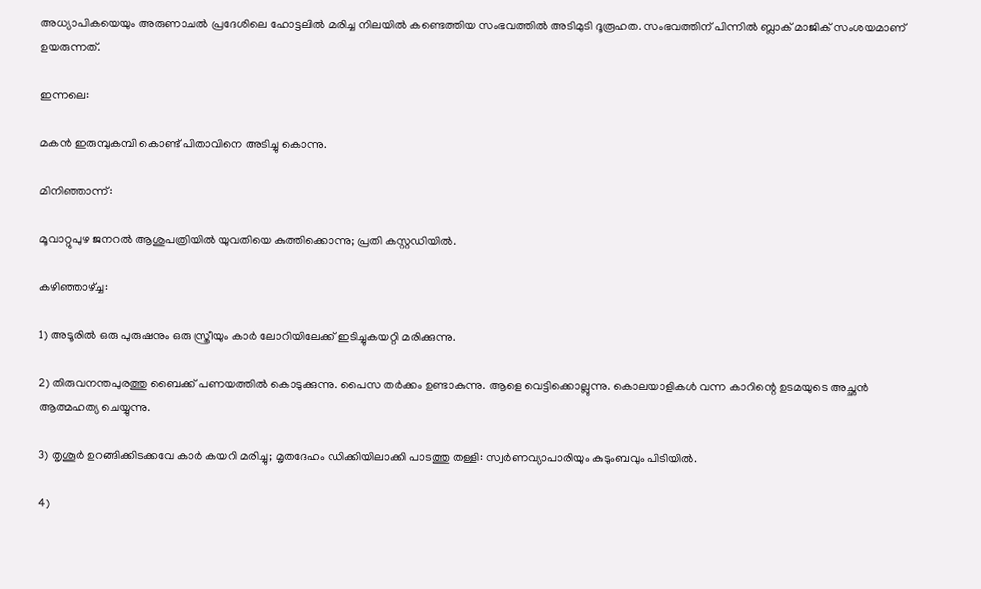അധ്യാപികയെയും അരുണാചൽ പ്രദേശിലെ ഹോട്ടലിൽ മരിച്ച നിലയിൽ കണ്ടെത്തിയ സംഭവത്തിൽ അടിമുടി ദൂരൂഹത. സംഭവത്തിന് പിന്നിൽ ബ്ലാക് മാജിക് സംശയമാണ് ഉയരുന്നത്.

ഇന്നലെ:

മകൻ ഇരുമ്പുകമ്പി കൊണ്ട് പിതാവിനെ അടിച്ചു കൊന്നു.

മിനിഞ്ഞാന്ന്:

മൂവാറ്റുപുഴ ജനറല്‍ ആശുപത്രിയില്‍ യുവതിയെ കുത്തിക്കൊന്നു; പ്രതി കസ്റ്റഡിയില്‍.

കഴിഞ്ഞാഴ്ച്ച:

1) അടൂരിൽ ഒരു പുരുഷനും ഒരു സ്ത്രീയും കാർ ലോറിയിലേക്ക് ഇടിച്ചുകയറ്റി മരിക്കുന്നു.

2) തിരുവനന്തപുരത്തു ബൈക്ക് പണയത്തിൽ കൊടുക്കുന്നു. പൈസ തർക്കം ഉണ്ടാകുന്നു. ആളെ വെട്ടിക്കൊല്ലുന്നു. കൊലയാളികൾ വന്ന കാറിന്റെ ഉടമയുടെ അച്ഛൻ ആത്മഹത്യ ചെയ്യുന്നു.

3) തൃശൂർ ഉറങ്ങിക്കിടക്കവേ കാർ കയറി മരിച്ചു; മൃതദേഹം ഡിക്കിയിലാക്കി പാടത്തു തള്ളി: സ്വർണവ്യാപാരിയും കുടുംബവും പിടിയിൽ.

4)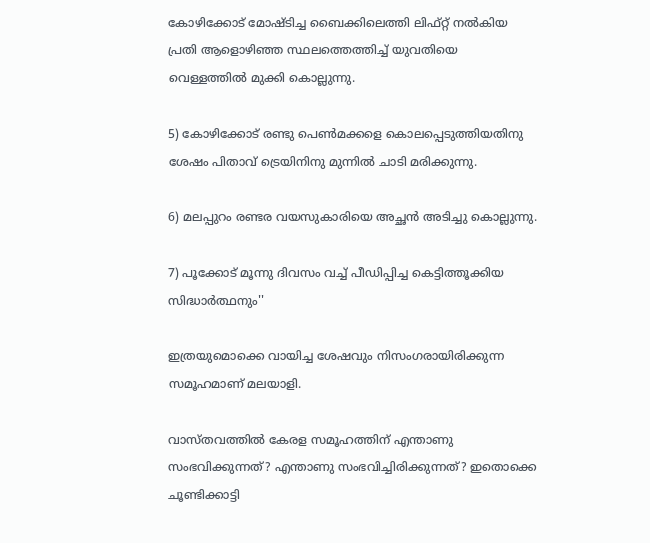കോഴിക്കോട് മോഷ്ടിച്ച ബൈക്കിലെത്തി ലിഫ്റ്റ് നല്‍കിയ പ്രതി ആളൊഴിഞ്ഞ സ്ഥലത്തെത്തിച്ച് യുവതിയെ വെള്ളത്തിൽ മുക്കി കൊല്ലുന്നു.

5) കോഴിക്കോട് രണ്ടു പെൺമക്കളെ കൊലപ്പെടുത്തിയതിനു ശേഷം പിതാവ് ട്രെയിനിനു മുന്നിൽ ചാടി മരിക്കുന്നു.

6) മലപ്പുറം രണ്ടര വയസുകാരിയെ അച്ഛൻ അടിച്ചു കൊല്ലുന്നു.

7) പൂക്കോട് മൂന്നു ദിവസം വച്ച് പീഡിപ്പിച്ച കെട്ടിത്തൂക്കിയ സിദ്ധാർത്ഥനും''

ഇത്രയുമൊക്കെ വായിച്ച ശേഷവും നിസംഗരായിരിക്കുന്ന സമൂഹമാണ് മലയാളി.

വാസ്തവത്തിൽ കേരള സമൂഹത്തിന് എന്താണു സംഭവിക്കുന്നത്? എന്താണു സംഭവിച്ചിരിക്കുന്നത്? ഇതൊക്കെ ചൂണ്ടിക്കാട്ടി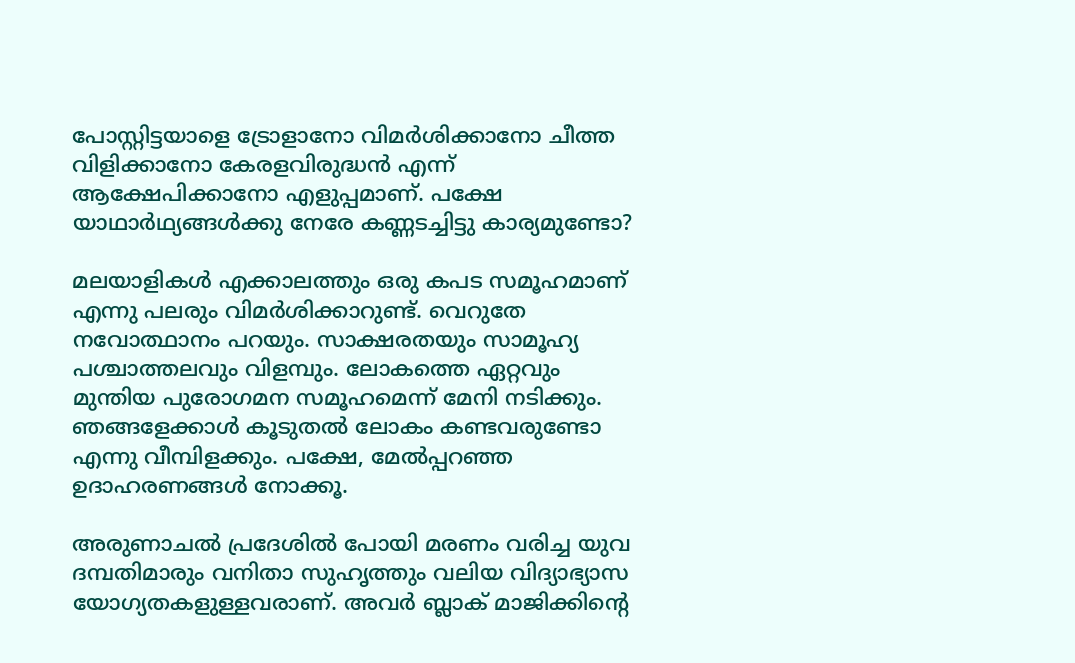പോസ്റ്റിട്ടയാളെ ട്രോളാനോ വിമർശിക്കാനോ ചീത്ത വിളിക്കാനോ കേരളവിരുദ്ധൻ എന്ന് ആക്ഷേപിക്കാനോ എളുപ്പമാണ്. പക്ഷേ യാഥാർഥ്യങ്ങൾക്കു നേരേ കണ്ണടച്ചിട്ടു കാര്യമുണ്ടോ?

മലയാളികൾ എക്കാലത്തും ഒരു കപട സമൂഹമാണ് എന്നു പലരും വിമർശിക്കാറുണ്ട്. വെറുതേ നവോത്ഥാനം പറയും. സാക്ഷരതയും സാമൂഹ്യ പശ്ചാത്തലവും വിളമ്പും. ലോകത്തെ ഏറ്റവും മുന്തിയ പുരോഗമന സമൂഹമെന്ന് മേനി നടിക്കും. ഞങ്ങളേക്കാൾ കൂടുതൽ ലോകം കണ്ടവരുണ്ടോ എന്നു വീമ്പിളക്കും. പക്ഷേ, മേൽപ്പറഞ്ഞ ഉദാഹരണങ്ങൾ നോക്കൂ.

അരുണാചൽ പ്രദേശിൽ പോയി മരണം വരിച്ച യുവ ദമ്പതിമാരും വനിതാ സുഹൃത്തും വലിയ വിദ്യാഭ്യാസ യോഗ്യതകളുള്ളവരാണ്. അവർ ബ്ലാക് മാജിക്കിന്‍റെ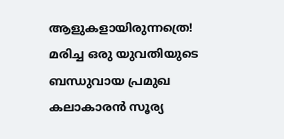ആളുകളായിരുന്നത്രെ! മരിച്ച ഒരു യുവതിയുടെ ബന്ധുവായ പ്രമുഖ കലാകാരൻ സൂര്യ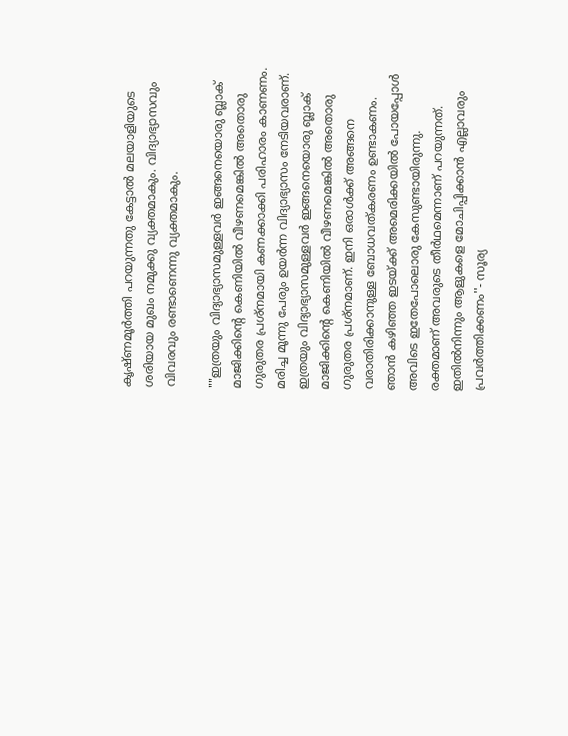കൃഷ്ണമൂർത്തി പറയുന്നതു കേട്ടാൽ മലയാളിയുടെ ശരിയായ മുഖം നമുക്കു വ്യക്തമാകും. വിദ്യാഭ്യാസവും വിവരവും രണ്ടാണെന്നു വ്യക്തമാകും.

""ഇത്രയും വിദ്യാഭ്യാസമുള്ളവർ ഇങ്ങനെയൊരു ബ്ലാക് മാജിക്കിന്‍റെ കെണിയിൽ വീഴണമെങ്കിൽ അതൊരു ഗുരുതര പ്രശ്നമായി കണക്കാക്കി പരിഹാരം കാണണം. മരിച്ച മൂന്നു പേരും ഉയർന്ന വിദ്യാഭ്യാസം നേടിയവരാണ്. ഇത്രയും വിദ്യാഭ്യാസമുള്ളവർ ഇങ്ങനെയൊരു ബ്ലാക് മാജിക്കിന്‍റെ കെണിയിൽ വീഴണമെങ്കിൽ അതൊരു ഗുരുതര പ്രശ്നമാണ്. ഇനി ഒരാൾക്ക് അങ്ങനെ വരാതിരിക്കാനുള്ള ബോധവത്കരണം ഉണ്ടാകണം. ഞാൻ കഴിഞ്ഞ ഇടയ്ക്ക് അമെരിക്കയിൽ പോയപ്പോൾ അവിടെ ഇതേപോലൊരു കേസുണ്ടായിരുന്നു. രക്തമാണ് അവരുടെ തീർഥമെന്നാണ് പറയുന്നത്. ഇതിൽനിന്നും ആളുകളെ മോചിപ്പിക്കാൻ എല്ലാവരും പ്രവർത്തിക്കണം''- സൂര്യ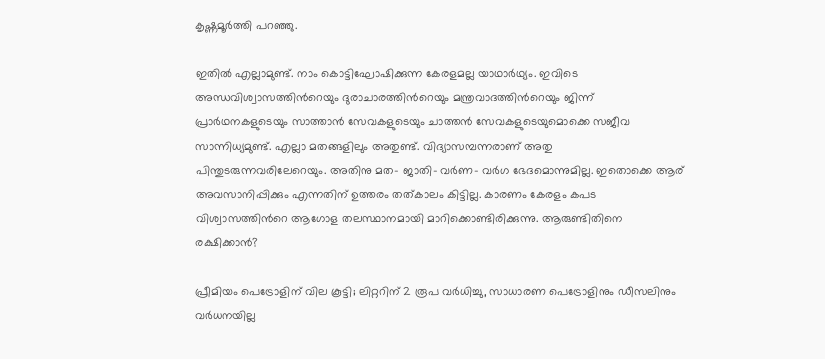കൃഷ്ണമൂർത്തി പറ‍ഞ്ഞു.

ഇതിൽ എല്ലാമുണ്ട്. നാം കൊട്ടിഘോഷിക്കുന്ന കേരളമല്ല യാഥാർഥ്യം. ഇവിടെ അന്ധവിശ്വാസത്തിന്‍റെയും ദുരാചാരത്തിന്‍റെയും മന്ത്രവാദത്തിന്‍റെയും ജിന്ന് പ്രാർഥനകളുടെയും സാത്താൻ സേവകളുടെയും ചാത്തൻ സേവകളുടെയുമൊക്കെ സജീവ സാന്നിധ്യമുണ്ട്. എല്ലാ മതങ്ങളിലും അതുണ്ട്. വിദ്യാസമ്പന്നരാണ് അതു പിന്തുടരുന്നവരിലേറെയും. അതിനു മത- ജാതി- വർണ- വർഗ ഭേദമൊന്നുമില്ല. ഇതൊക്കെ ആര് അവസാനിപ്പിക്കും എന്നതിന് ഉത്തരം തത്കാലം കിട്ടില്ല. കാരണം കേരളം കപട വിശ്വാസത്തിന്‍റെ ആഗോള തലസ്ഥാനമായി മാറിക്കൊണ്ടിരിക്കുന്നു. ആരുണ്ടിതിനെ രക്ഷിക്കാൻ?

പ്രീമിയം പെട്രോളിന് വില കൂട്ടി; ലിറ്ററിന് 2 രൂപ വർധിച്ചു, സാധാരണ പെട്രോളിനും ഡീസലിനും വർധനയില്ല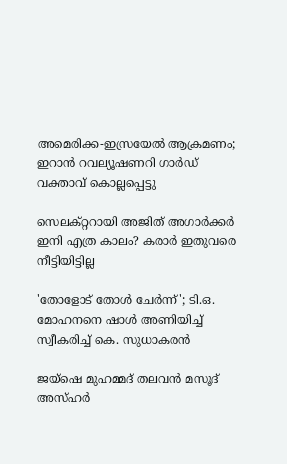അമെരിക്ക-ഇസ്രയേൽ ആക്രമണം; ഇറാൻ റവല്യൂഷണറി ഗാർഡ് വക്താവ് കൊല്ലപ്പെട്ടു

സെലക്റ്ററായി അജിത് അഗാർക്കർ ഇനി എത്ര കാലം‍? കരാർ ഇതുവരെ നീട്ടിയിട്ടില്ല

'തോളോട് തോൾ ചേർന്ന്'; ടി.ഒ. മോഹനനെ ഷാൾ അണിയിച്ച് സ്വീകരിച്ച് കെ. സുധാകരൻ

ജയ്ഷെ മുഹമ്മദ് തലവൻ മസൂദ് അസ്ഹർ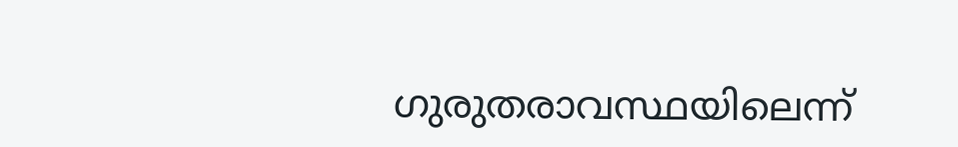ഗുരുതരാവസ്ഥയിലെന്ന്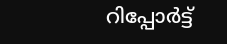റിപ്പോർട്ട്